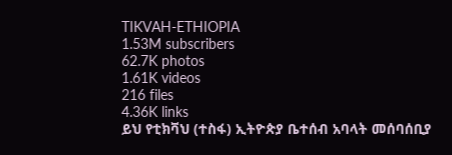TIKVAH-ETHIOPIA
1.53M subscribers
62.7K photos
1.61K videos
216 files
4.36K links
ይህ የቲክቫህ (ተስፋ) ኢትዮጵያ ቤተሰብ አባላት መሰባሰቢያ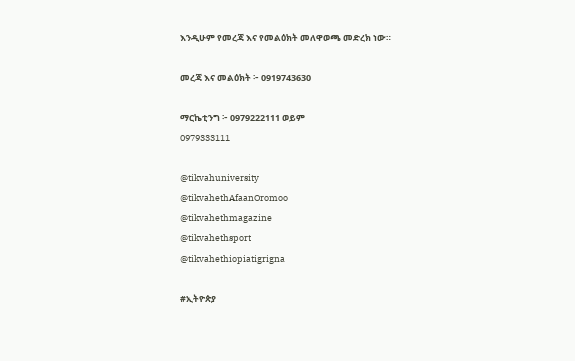እንዲሁም የመረጃ እና የመልዕክት መለዋወጫ መድረክ ነው።

መረጃ እና መልዕክት ፦ 0919743630

ማርኬቲንግ ፦ 0979222111 ወይም
0979333111

@tikvahuniversity
@tikvahethAfaanOromoo
@tikvahethmagazine
@tikvahethsport
@tikvahethiopiatigrigna

#ኢትዮጵያ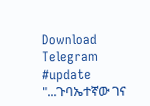Download Telegram
#update "...ጉባኤተኛው ገና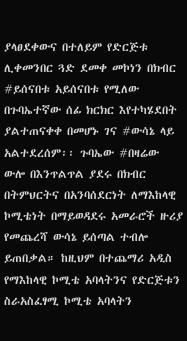ያላፀደቀውና በተለይም የድርጅቱ ሊቀመንበር ጓድ ደመቀ መኮነን በክብር #ይሰናበቱ አይሰናበቱ የሚለው በጉባኤተኛው ሰፊ ክርክር እየተካሄደበት ያልተጠናቀቀ በመሆኑ ገና #ውሳኔ ላይ አልተደረሰም፡፡ ጉባኤው #በዛሬው ውሎ በእንጥልጥል ያደሩ በክብር በትምህርትና በአንባሰደርነት ለማእከላዊ ኮሚቴነት በማይወዳደሩ አመራሮች ዙሪያ
የመጨረሻ ውሳኔ ይሰጣል ተብሎ ይጠበቃል። ከዚህም በተጨማሪ አዲስ የማእከላዊ ኮሚቴ አባላትንና የድርጅቱን ስራአስፈፃሚ ኮሚቴ አባላትን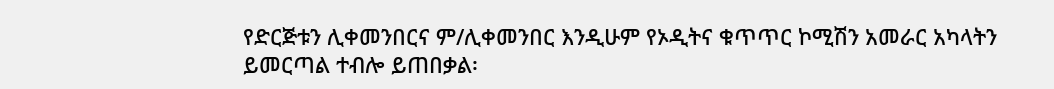የድርጅቱን ሊቀመንበርና ም/ሊቀመንበር እንዲሁም የኦዲትና ቁጥጥር ኮሚሽን አመራር አካላትን ይመርጣል ተብሎ ይጠበቃል፡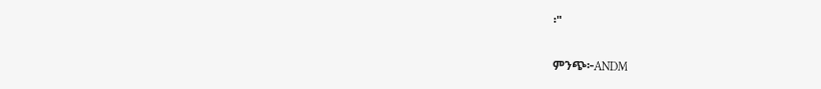፡"

ምንጭ፦ANDM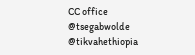CC office
@tsegabwolde @tikvahethiopia